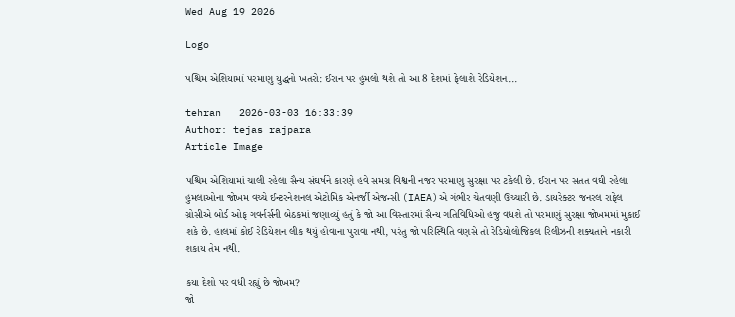Wed Aug 19 2026

Logo

પશ્ચિમ એશિયામાં પરમાણુ યુદ્ધનો ખતરો: ઈરાન પર હુમલો થશે તો આ 8 દેશમાં ફેલાશે રેડિયેશન...

tehran   2026-03-03 16:33:39
Author: tejas rajpara
Article Image

પશ્ચિમ એશિયામાં ચાલી રહેલા સૈન્ય સંઘર્ષને કારણે હવે સમગ્ર વિશ્વની નજર પરમાણુ સુરક્ષા પર ટકેલી છે. ઈરાન પર સતત વઘી રહેલા હુમલાઓના જોખમ વચ્ચે ઈન્ટરનેશનલ એટોમિક એનર્જી એજન્સી (IAEA)એ ગંભીર ચેતવણી ઉચ્ચારી છે. ડાયરેક્ટર જનરલ રાફેલ ગ્રોસીએ બોર્ડ ઓફ ગવર્નર્સની બેઠકમાં જણાવ્યું હતું કે જો આ વિસ્તારમાં સૈન્ય ગતિવિધિઓ હજુ વધશે તો પરમાણું સુરક્ષા જોખમમાં મુકાઈ શકે છે. હાલમાં કોઈ રેડિયેશન લીક થયું હોવાના પુરાવા નથી, પરંતુ જો પરિસ્થિતિ વણસે તો રેડિયોલોજિકલ રિલીઝની શક્યતાને નકારી શકાય તેમ નથી.

કયા દેશો પર વધી રહ્યું છે જોખમ?
જો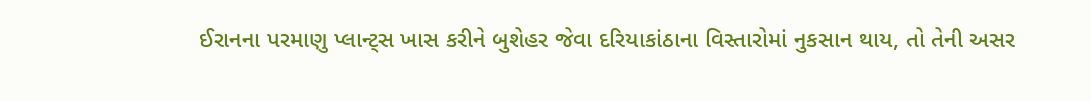ઈરાનના પરમાણુ પ્લાન્ટ્સ ખાસ કરીને બુશેહર જેવા દરિયાકાંઠાના વિસ્તારોમાં નુકસાન થાય, તો તેની અસર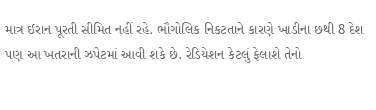માત્ર ઈરાન પૂરતી સીમિત નહીં રહે. ભૌગોલિક નિકટતાને કારણે ખાડીના છથી 8 દેશ પણ આ ખતરાની ઝપેટમાં આવી શકે છે. રેડિયેશન કેટલું ફેલાશે તેનો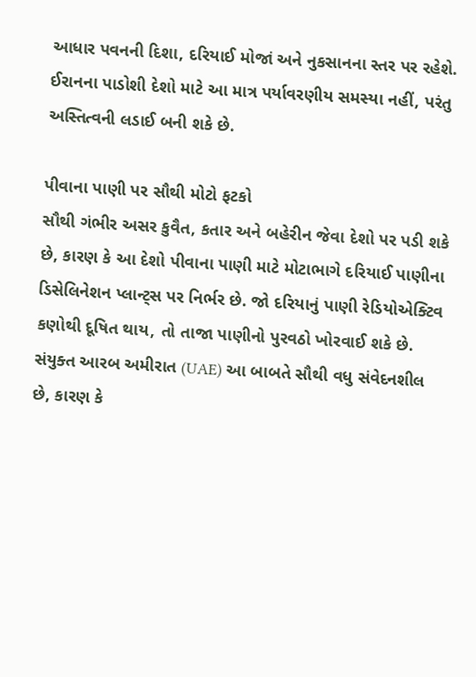આધાર પવનની દિશા, દરિયાઈ મોજાં અને નુકસાનના સ્તર પર રહેશે. ઈરાનના પાડોશી દેશો માટે આ માત્ર પર્યાવરણીય સમસ્યા નહીં, પરંતુ અસ્તિત્વની લડાઈ બની શકે છે.

પીવાના પાણી પર સૌથી મોટો ફટકો
સૌથી ગંભીર અસર કુવૈત, કતાર અને બહેરીન જેવા દેશો પર પડી શકે છે, કારણ કે આ દેશો પીવાના પાણી માટે મોટાભાગે દરિયાઈ પાણીના ડિસેલિનેશન પ્લાન્ટ્સ પર નિર્ભર છે. જો દરિયાનું પાણી રેડિયોએક્ટિવ કણોથી દૂષિત થાય, તો તાજા પાણીનો પુરવઠો ખોરવાઈ શકે છે. સંયુક્ત આરબ અમીરાત (UAE) આ બાબતે સૌથી વધુ સંવેદનશીલ છે, કારણ કે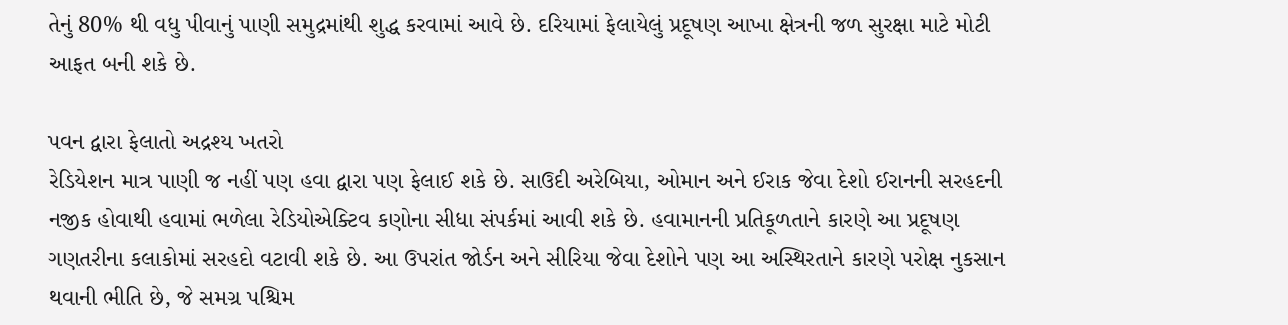તેનું 80% થી વધુ પીવાનું પાણી સમુદ્રમાંથી શુદ્ધ કરવામાં આવે છે. દરિયામાં ફેલાયેલું પ્રદૂષણ આખા ક્ષેત્રની જળ સુરક્ષા માટે મોટી આફત બની શકે છે.

પવન દ્વારા ફેલાતો અદ્રશ્ય ખતરો
રેડિયેશન માત્ર પાણી જ નહીં પણ હવા દ્વારા પણ ફેલાઈ શકે છે. સાઉદી અરેબિયા, ઓમાન અને ઈરાક જેવા દેશો ઈરાનની સરહદની નજીક હોવાથી હવામાં ભળેલા રેડિયોએક્ટિવ કણોના સીધા સંપર્કમાં આવી શકે છે. હવામાનની પ્રતિકૂળતાને કારણે આ પ્રદૂષણ ગણતરીના કલાકોમાં સરહદો વટાવી શકે છે. આ ઉપરાંત જોર્ડન અને સીરિયા જેવા દેશોને પણ આ અસ્થિરતાને કારણે પરોક્ષ નુકસાન થવાની ભીતિ છે, જે સમગ્ર પશ્ચિમ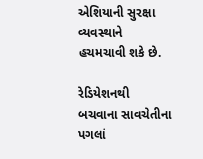એશિયાની સુરક્ષા વ્યવસ્થાને હચમચાવી શકે છે.

રેડિયેશનથી બચવાના સાવચેતીના પગલાં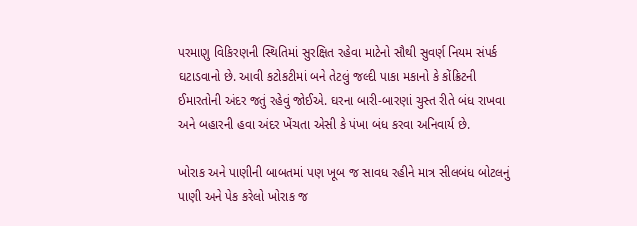પરમાણુ વિકિરણની સ્થિતિમાં સુરક્ષિત રહેવા માટેનો સૌથી સુવર્ણ નિયમ સંપર્ક ઘટાડવાનો છે. આવી કટોકટીમાં બને તેટલું જલ્દી પાકા મકાનો કે કોંક્રિટની ઈમારતોની અંદર જતું રહેવું જોઈએ. ઘરના બારી-બારણાં ચુસ્ત રીતે બંધ રાખવા અને બહારની હવા અંદર ખેંચતા એસી કે પંખા બંધ કરવા અનિવાર્ય છે.

ખોરાક અને પાણીની બાબતમાં પણ ખૂબ જ સાવધ રહીને માત્ર સીલબંધ બોટલનું પાણી અને પેક કરેલો ખોરાક જ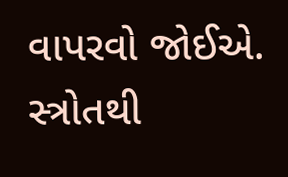વાપરવો જોઈએ. સ્ત્રોતથી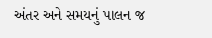અંતર અને સમયનું પાલન જ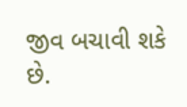જીવ બચાવી શકે છે.